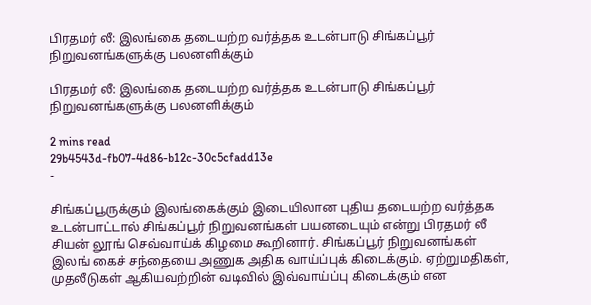பிரதமர் லீ: இலங்கை தடையற்ற வர்த்தக உடன்பாடு சிங்கப்பூர் நிறுவனங்களுக்கு பலனளிக்கும்

பிரதமர் லீ: இலங்கை தடையற்ற வர்த்தக உடன்பாடு சிங்கப்பூர் நிறுவனங்களுக்கு பலனளிக்கும்

2 mins read
29b4543d-fb07-4d86-b12c-30c5cfadd13e
-

சிங்கப்பூருக்கும் இலங்கைக்கும் இடையிலான புதிய தடையற்ற வர்த்தக உடன்பாட்டால் சிங்கப்பூர் நிறுவனங்கள் பயனடையும் என்று பிரதமர் லீ சியன் லூங் செவ்வாய்க் கிழமை கூறினார். சிங்கப்பூர் நிறுவனங்கள் இலங் கைச் சந்தையை அணுக அதிக வாய்ப்புக் கிடைக்கும். ஏற்றுமதிகள், முதலீடுகள் ஆகியவற்றின் வடிவில் இவ்வாய்ப்பு கிடைக்கும் என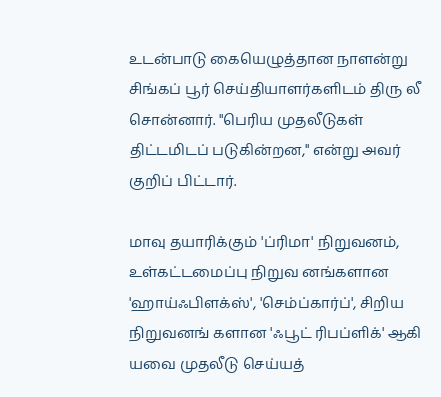உடன்பாடு கையெழுத்தான நாளன்று சிங்கப் பூர் செய்தியாளர்களிடம் திரு லீ சொன்னார். "பெரிய முதலீடுகள் திட்டமிடப் படுகின்றன," என்று அவர் குறிப் பிட்டார்.

மாவு தயாரிக்கும் 'ப்ரிமா' நிறுவனம், உள்கட்டமைப்பு நிறுவ னங்களான 'ஹாய்ஃபிளக்ஸ்', 'செம்ப்கார்ப்', சிறிய நிறுவனங் களான 'ஃபூட் ரிபப்ளிக்' ஆகி யவை முதலீடு செய்யத்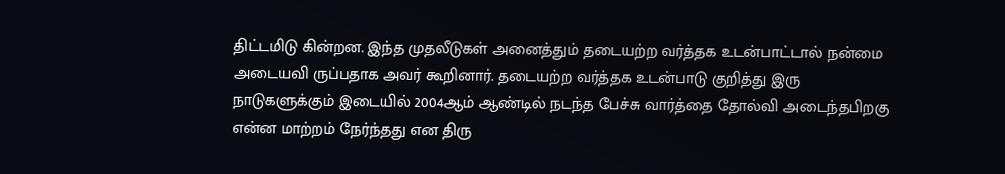திட்டமிடு கின்றன. இந்த முதலீடுகள் அனைத்தும் தடையற்ற வர்த்தக உடன்பாட்டால் நன்மை அடையவி ருப்பதாக அவர் கூறினார். தடையற்ற வர்த்தக உடன்பாடு குறித்து இரு நாடுகளுக்கும் இடையில் 2004ஆம் ஆண்டில் நடந்த பேச்சு வார்த்தை தோல்வி அடைந்தபிறகு என்ன மாற்றம் நேர்ந்தது என திரு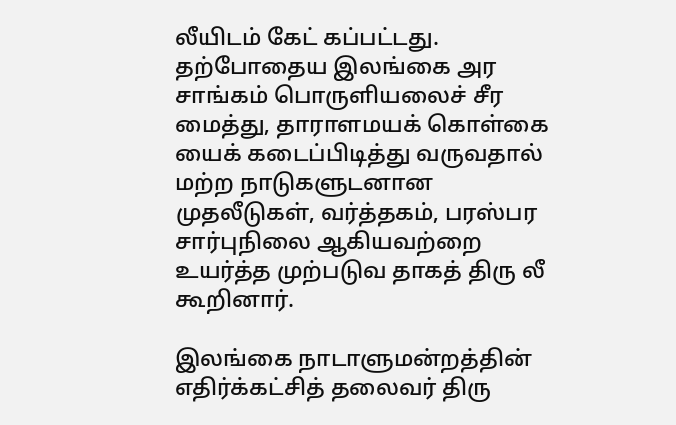லீயிடம் கேட் கப்பட்டது. தற்போதைய இலங்கை அர சாங்கம் பொருளியலைச் சீர மைத்து, தாராளமயக் கொள்கை யைக் கடைப்பிடித்து வருவதால் மற்ற நாடுகளுடனான முதலீடுகள், வர்த்தகம், பரஸ்பர சார்புநிலை ஆகியவற்றை உயர்த்த முற்படுவ தாகத் திரு லீ கூறினார்.

இலங்கை நாடாளுமன்றத்தின் எதிர்க்கட்சித் தலைவர் திரு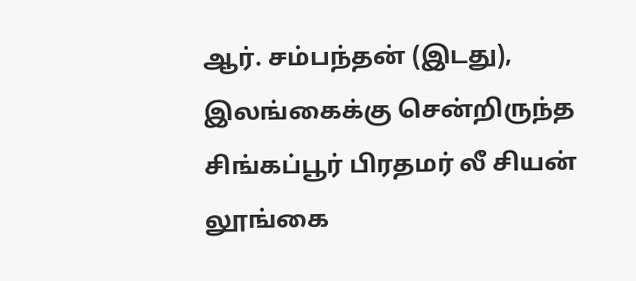ஆர். சம்பந்தன் (இடது), இலங்கைக்கு சென்றிருந்த சிங்கப்பூர் பிரதமர் லீ சியன் லூங்கை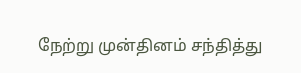நேற்று முன்தினம் சந்தித்து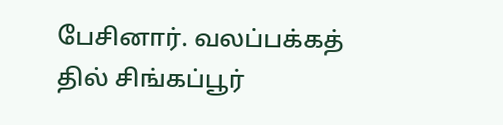பேசினார். வலப்பக்கத் தில் சிங்கப்பூர்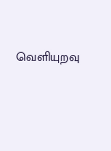வெளியுறவு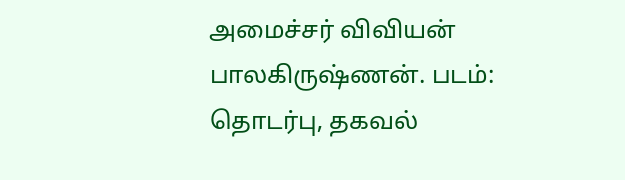அமைச்சர் விவியன் பாலகிருஷ்ணன். படம்: தொடர்பு, தகவல்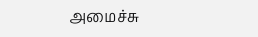அமைச்சு